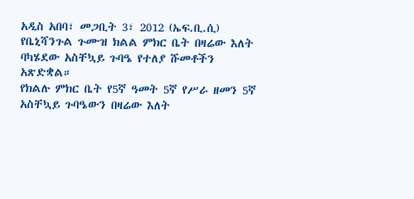አዲስ አበባ፣ መጋቢት 3፣ 2012 (ኤፍ.ቢ.ሲ) የቤኒሻንጉል ጉሙዝ ክልል ምክር ቤት በዛሬው እለት ባካሄደው አስቸኳይ ጉባዔ የተለያ ሹመቶችን አጽድቋል።
የክልሉ ምክር ቤት የ5ኛ ዓመት 5ኛ የሥራ ዘመን 5ኛ አስቸኳይ ጉባዔውን በዛሬው እለት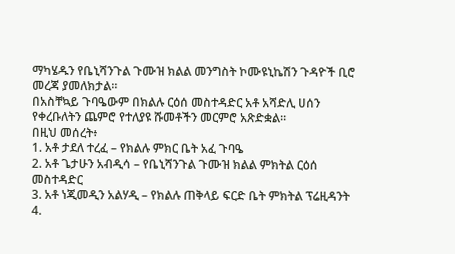ማካሄዱን የቤኒሻንጉል ጉሙዝ ክልል መንግስት ኮሙዩኒኬሽን ጉዳዮች ቢሮ መረጃ ያመለክታል።
በአስቸኳይ ጉባዔውም በክልሉ ርዕሰ መስተዳድር አቶ አሻድሊ ሀሰን የቀረቡለትን ጨምሮ የተለያዩ ሹመቶችን መርምሮ አጽድቋል።
በዚህ መሰረት፥
1. አቶ ታደለ ተረፈ – የክልሉ ምክር ቤት አፈ ጉባዔ
2. አቶ ጌታሁን አብዲሳ – የቤኒሻንጉል ጉሙዝ ክልል ምክትል ርዕሰ መስተዳድር
3. አቶ ነጂመዲን አልሃዲ – የክልሉ ጠቅላይ ፍርድ ቤት ምክትል ፕሬዚዳንት
4.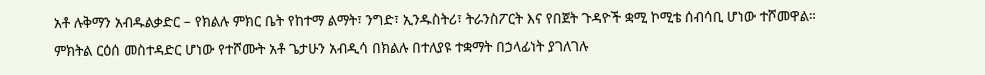አቶ ሉቅማን አብዱልቃድር – የክልሉ ምክር ቤት የከተማ ልማት፣ ንግድ፣ ኢንዱስትሪ፣ ትራንስፖርት እና የበጀት ጉዳዮች ቋሚ ኮሚቴ ሰብሳቢ ሆነው ተሾመዋል።
ምክትል ርዕሰ መስተዳድር ሆነው የተሾሙት አቶ ጌታሁን አብዲሳ በክልሉ በተለያዩ ተቋማት በኃላፊነት ያገለገሉ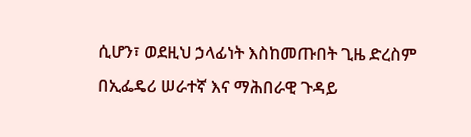ሲሆን፣ ወደዚህ ኃላፊነት እስከመጡበት ጊዜ ድረስም በኢፌዴሪ ሠራተኛ እና ማሕበራዊ ጉዳይ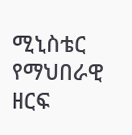ሚኒስቴር የማህበራዊ ዘርፍ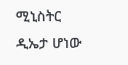ሚኒስትር ዲኤታ ሆነው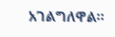አገልግለዋል።